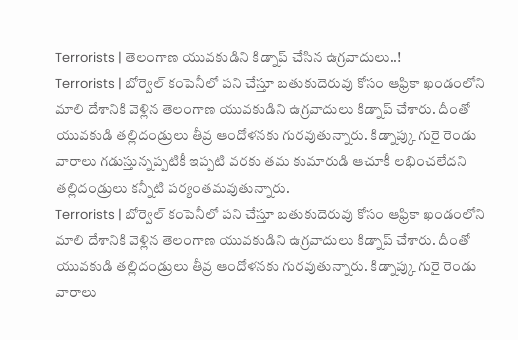Terrorists | తెలంగాణ యువకుడిని కిడ్నాప్ చేసిన ఉగ్రవాదులు..!
Terrorists | బోర్వెల్ కంపెనీలో పని చేస్తూ బతుకుదెరువు కోసం ఆఫ్రికా ఖండంలోని మాలి దేశానికి వెళ్లిన తెలంగాణ యువకుడిని ఉగ్రవాదులు కిడ్నాప్ చేశారు. దీంతో యువకుడి తల్లిదండ్రులు తీవ్ర ఆందోళనకు గురవుతున్నారు. కిడ్నాప్కు గురై రెండు వారాలు గడుస్తున్నప్పటికీ ఇప్పటి వరకు తమ కుమారుడి ఆచూకీ లభించలేదని తల్లిదండ్రులు కన్నీటి పర్యంతమవుతున్నారు.
Terrorists | బోర్వెల్ కంపెనీలో పని చేస్తూ బతుకుదెరువు కోసం ఆఫ్రికా ఖండంలోని మాలి దేశానికి వెళ్లిన తెలంగాణ యువకుడిని ఉగ్రవాదులు కిడ్నాప్ చేశారు. దీంతో యువకుడి తల్లిదండ్రులు తీవ్ర ఆందోళనకు గురవుతున్నారు. కిడ్నాప్కు గురై రెండు వారాలు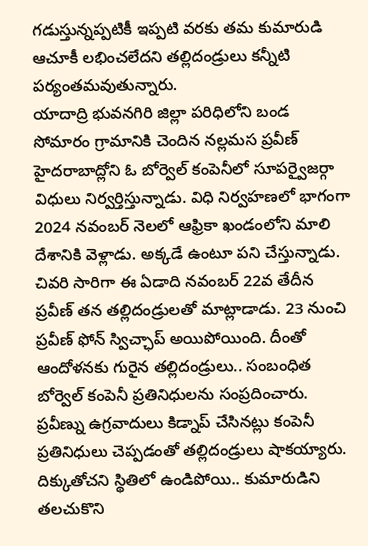గడుస్తున్నప్పటికీ ఇప్పటి వరకు తమ కుమారుడి ఆచూకీ లభించలేదని తల్లిదండ్రులు కన్నీటి పర్యంతమవుతున్నారు.
యాదాద్రి భువనగిరి జిల్లా పరిధిలోని బండ సోమారం గ్రామానికి చెందిన నల్లమస ప్రవీణ్ హైదరాబాద్లోని ఓ బోర్వెల్ కంపెనీలో సూపర్వైజర్గా విధులు నిర్వర్తిస్తున్నాడు. విధి నిర్వహణలో భాగంగా 2024 నవంబర్ నెలలో ఆఫ్రికా ఖండంలోని మాలి దేశానికి వెళ్లాడు. అక్కడే ఉంటూ పని చేస్తున్నాడు. చివరి సారిగా ఈ ఏడాది నవంబర్ 22వ తేదీన ప్రవీణ్ తన తల్లిదండ్రులతో మాట్లాడాడు. 23 నుంచి ప్రవీణ్ ఫోన్ స్విచ్ఛాప్ అయిపోయింది. దీంతో ఆందోళనకు గురైన తల్లిదండ్రులు.. సంబంధిత బోర్వెల్ కంపెనీ ప్రతినిధులను సంప్రదించారు. ప్రవీణ్ను ఉగ్రవాదులు కిడ్నాప్ చేసినట్లు కంపెనీ ప్రతినిధులు చెప్పడంతో తల్లిదండ్రులు షాకయ్యారు. దిక్కుతోచని స్థితిలో ఉండిపోయి.. కుమారుడిని తలచుకొని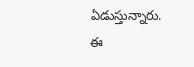ఏడుస్తున్నారు.
ఈ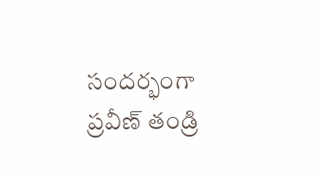సందర్భంగా ప్రవీణ్ తండ్రి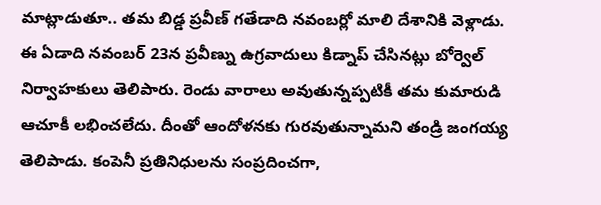మాట్లాడుతూ.. తమ బిడ్డ ప్రవీణ్ గతేడాది నవంబర్లో మాలి దేశానికి వెళ్లాడు. ఈ ఏడాది నవంబర్ 23న ప్రవీణ్ను ఉగ్రవాదులు కిడ్నాప్ చేసినట్లు బోర్వెల్ నిర్వాహకులు తెలిపారు. రెండు వారాలు అవుతున్నప్పటికీ తమ కుమారుడి ఆచూకీ లభించలేదు. దీంతో ఆందోళనకు గురవుతున్నామని తండ్రి జంగయ్య తెలిపాడు. కంపెనీ ప్రతినిధులను సంప్రదించగా,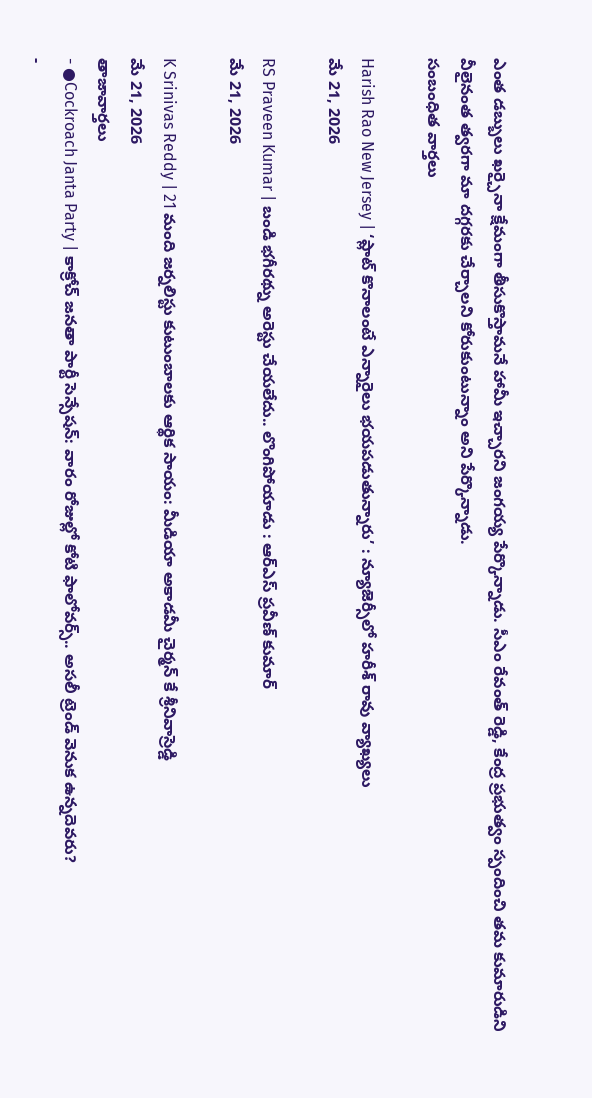ఎంత డబ్బులు ఖర్చైనా క్షేమంగా తీసుకొస్తామనే హామీ ఇచ్చారని జంగయ్య పేర్కొన్నాడు. సీఎం రేవంత్ రెడ్డి, కేంద్ర ప్రభుత్వం స్పందించి తమ కుమారుడిని వీలైనంత త్వరగా మా దగ్గరకు చేర్చాలని కోరుకుంటున్నాం అని పేర్కొన్నాడు.
సంబంధిత వార్తలు

Harish Rao New Jersey | ‘ప్లాట్ కొనాలంటే ఎన్నారైలు భయపడుతున్నారు’ : న్యూజెర్సీలో హరీశ్ రావు వ్యాఖ్యలు
మే 21, 2026

RS Praveen Kumar | బండి భగీరథ్ను అరెస్టు చేయలేదు.. లొంగిపోయాడు : ఆర్ఎస్ ప్రవీణ్ కుమార్
మే 21, 2026

K Srinivas Reddy | 21 మంది జర్నలిస్టు కుటుంబాలకు ఆర్థిక సాయం: మీడియా అకాడమీ చైర్మన్ కే శ్రీనివాస్రెడ్డి
మే 21, 2026
తాజావార్తలు
- ●Cockroach Janta Party | కాక్రోచ్ జనతా పార్టీ సెన్సేషన్: వారం రోజుల్లో కోటి ఫాలోవర్స్.. అసలీ ట్రెండ్ వెనుక ఉన్నదెవరు?
-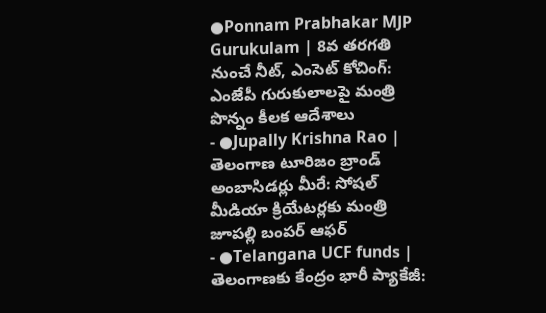●Ponnam Prabhakar MJP Gurukulam | 8వ తరగతి నుంచే నీట్, ఎంసెట్ కోచింగ్: ఎంజేపీ గురుకులాలపై మంత్రి పొన్నం కీలక ఆదేశాలు
- ●Jupally Krishna Rao | తెలంగాణ టూరిజం బ్రాండ్ అంబాసిడర్లు మీరే: సోషల్ మీడియా క్రియేటర్లకు మంత్రి జూపల్లి బంపర్ ఆఫర్
- ●Telangana UCF funds | తెలంగాణకు కేంద్రం భారీ ప్యాకేజీ: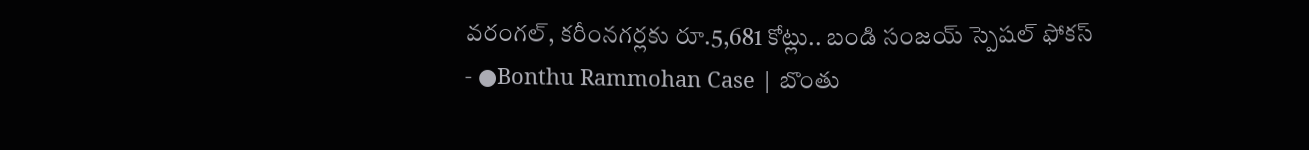వరంగల్, కరీంనగర్లకు రూ.5,681 కోట్లు.. బండి సంజయ్ స్పెషల్ ఫోకస్
- ●Bonthu Rammohan Case | బొంతు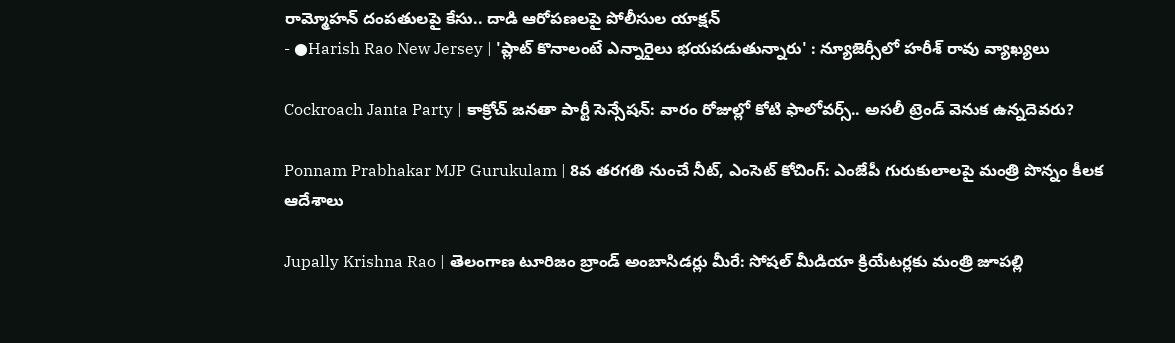రామ్మోహన్ దంపతులపై కేసు.. దాడి ఆరోపణలపై పోలీసుల యాక్షన్
- ●Harish Rao New Jersey | 'ప్లాట్ కొనాలంటే ఎన్నారైలు భయపడుతున్నారు' : న్యూజెర్సీలో హరీశ్ రావు వ్యాఖ్యలు

Cockroach Janta Party | కాక్రోచ్ జనతా పార్టీ సెన్సేషన్: వారం రోజుల్లో కోటి ఫాలోవర్స్.. అసలీ ట్రెండ్ వెనుక ఉన్నదెవరు?

Ponnam Prabhakar MJP Gurukulam | 8వ తరగతి నుంచే నీట్, ఎంసెట్ కోచింగ్: ఎంజేపీ గురుకులాలపై మంత్రి పొన్నం కీలక ఆదేశాలు

Jupally Krishna Rao | తెలంగాణ టూరిజం బ్రాండ్ అంబాసిడర్లు మీరే: సోషల్ మీడియా క్రియేటర్లకు మంత్రి జూపల్లి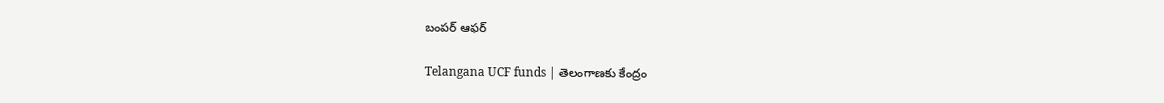బంపర్ ఆఫర్

Telangana UCF funds | తెలంగాణకు కేంద్రం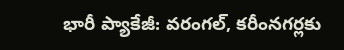భారీ ప్యాకేజీ: వరంగల్, కరీంనగర్లకు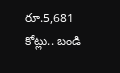రూ.5,681 కోట్లు.. బండి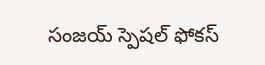సంజయ్ స్పెషల్ ఫోకస్